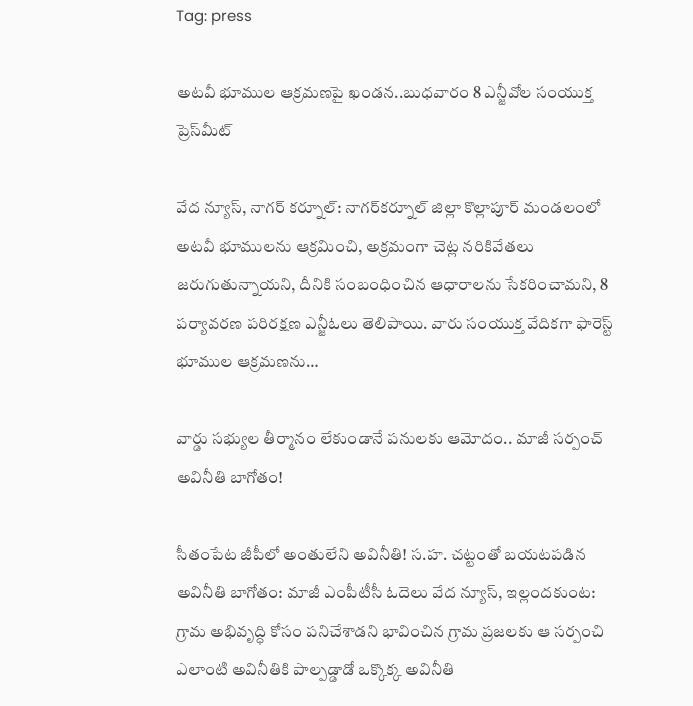Tag: press

అటవీ భూముల ఆక్రమణపై ఖండన..బుధవారం 8 ఎన్జీవోల సంయుక్త ప్రెస్‌మీట్

వేద న్యూస్, నాగర్‌ కర్నూల్: నాగర్‌కర్నూల్ జిల్లా కొల్లాపూర్ మండలంలో అటవీ భూములను ఆక్రమించి, అక్రమంగా చెట్ల నరికివేతలు జరుగుతున్నాయని, దీనికి సంబంధించిన ఆధారాలను సేకరించామని, 8 పర్యావరణ పరిరక్షణ ఎన్జీఓలు తెలిపాయి. వారు సంయుక్త వేదికగా ఫారెస్ట్ భూముల ఆక్రమణను…

వార్డు సభ్యుల తీర్మానం లేకుండానే పనులకు ఆమోదం.. మాజీ సర్పంచ్ అవినీతి బాగోతం!

సీతంపేట జీపీలో అంతులేని అవినీతి! స.హ. చట్టంతో బయటపడిన అవినీతి బాగోతం: మాజీ ఎంపీటీసీ ఓదెలు వేద న్యూస్, ఇల్లందకుంట: గ్రామ అభివృద్ధి కోసం పనిచేశాడని భావించిన గ్రామ ప్రజలకు ఆ సర్పంచి ఎలాంటి అవినీతికి పాల్పడ్డాడో ఒక్కొక్క అవినీతి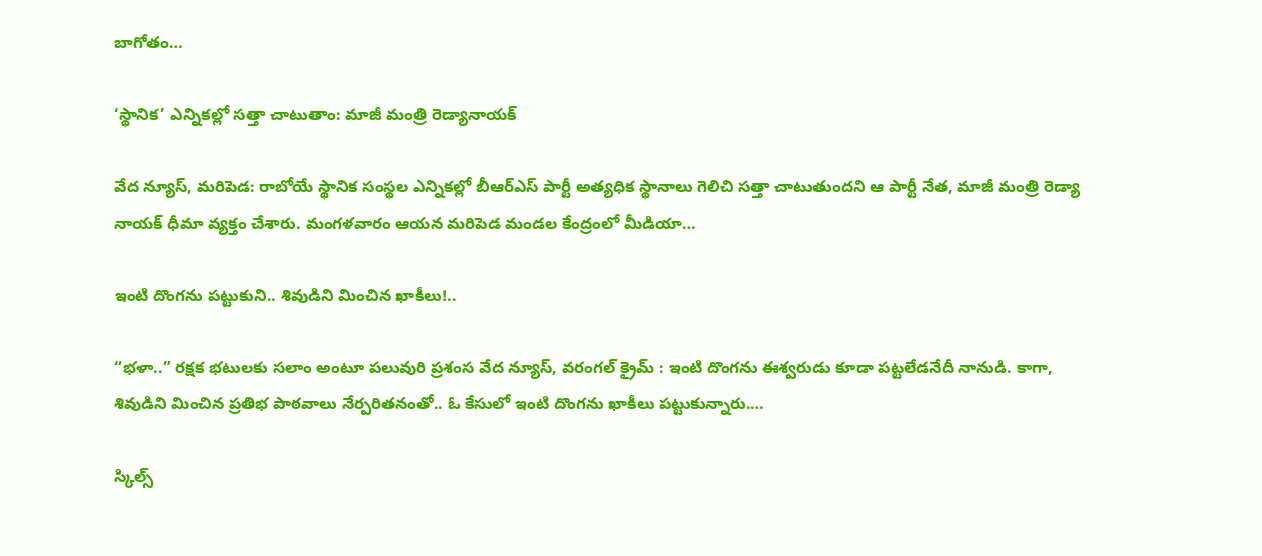బాగోతం…

‘స్థానిక’ ఎన్నికల్లో సత్తా చాటుతాం: మాజీ మంత్రి రెడ్యానాయక్

వేద న్యూస్, మరిపెడ: రాబోయే స్థానిక సంస్థల ఎన్నికల్లో బీఆర్ఎస్ పార్టీ అత్యధిక స్థానాలు గెలిచి సత్తా చాటుతుందని ఆ పార్టీ నేత, మాజీ మంత్రి రెడ్యా నాయక్ ధీమా వ్యక్తం చేశారు. మంగళవారం ఆయన మరిపెడ మండల కేంద్రంలో మీడియా…

ఇంటి దొంగను పట్టుకుని.. శివుడిని మించిన ఖాకీలు!..

“భళా..” రక్షక భటులకు సలాం అంటూ పలువురి ప్రశంస వేద న్యూస్, వరంగల్ క్రైమ్ : ఇంటి దొంగను ఈశ్వరుడు కూడా పట్టలేడనేదీ నానుడి. కాగా, శివుడిని మించిన ప్రతిభ పాఠవాలు నేర్పరితనంతో.. ఓ కేసులో ఇంటి దొంగను ఖాకీలు పట్టుకున్నారు.…

స్కిల్స్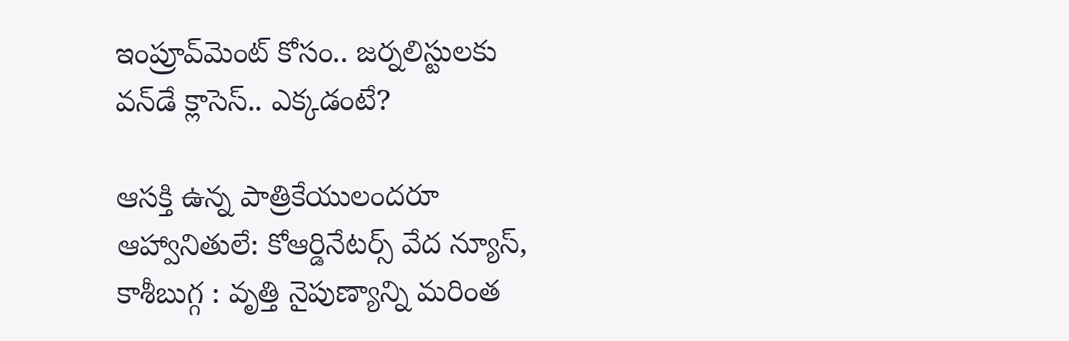ఇంప్రూవ్‌మెంట్‌ కోసం.. జర్నలిస్టులకు వన్‌డే క్లాసెస్.. ఎక్కడంటే?

ఆసక్తి ఉన్న పాత్రికేయులందరూ ఆహ్వానితులే: కోఆర్డినేటర్స్ వేద న్యూస్, కాశీబుగ్గ : వృత్తి నైపుణ్యాన్ని మరింత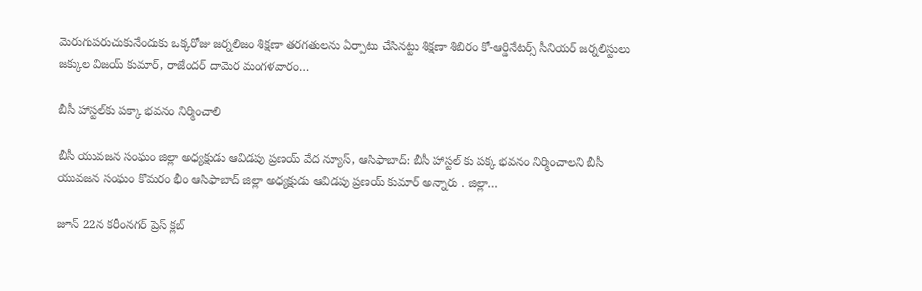మెరుగుపరుచుకునేందుకు ఒక్కరోజు జర్నలిజం శిక్షణా తరగతులను ఏర్పాటు చేసినట్టు శిక్షణా శిబిరం కో-ఆర్డినేటర్స్ సీనియర్ జర్నలిస్టులు జక్కుల విజయ్ కుమార్, రాజేందర్ దామెర మంగళవారం…

బీసీ హాస్టల్‌కు పక్కా భవనం నిర్మించాలి

బీసీ యువజన సంఘం జిల్లా అధ్యక్షుడు ఆవిడపు ప్రణయ్ వేద న్యూస్, ఆసిఫాబాద్: బీసీ హాస్టల్ కు పక్క భవనం నిర్మించాలని బీసీ యువజన సంఘం కొమరం భీం ఆసిఫాబాద్ జిల్లా అధ్యక్షుడు ఆవిడపు ప్రణయ్ కుమార్ అన్నారు . జిల్లా…

జూన్ 22న కరీంనగర్ ప్రెస్‌ క్లబ్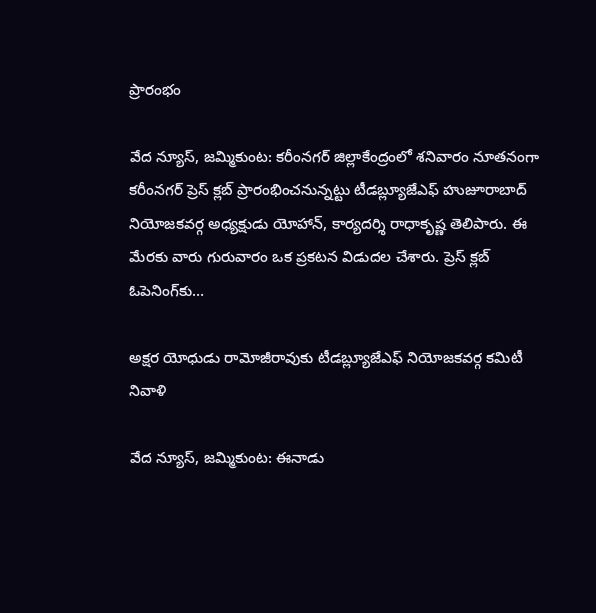ప్రారంభం

వేద న్యూస్, జమ్మికుంట: కరీంనగర్ జిల్లాకేంద్రంలో శనివారం నూతనంగా కరీంనగర్ ప్రెస్ క్లబ్ ప్రారంభించనున్నట్టు టీడబ్ల్యూజేఎఫ్ హుజూరాబాద్ నియోజకవర్గ అధ్యక్షుడు యోహాన్, కార్యదర్శి రాధాకృష్ణ తెలిపారు. ఈ మేరకు వారు గురువారం ఒక ప్రకటన విడుదల చేశారు. ప్రెస్ క్లబ్ ఓపెనింగ్‌కు…

అక్షర యోధుడు రామోజీరావుకు టీడబ్ల్యూజేఎఫ్ నియోజకవర్గ కమిటీ నివాళి

వేద న్యూస్, జమ్మికుంట: ఈనాడు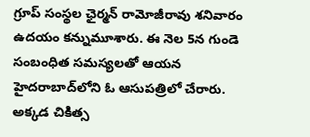గ్రూప్‌ సంస్థల ఛైర్మన్‌ రామోజీరావు శనివారం ఉదయం కన్నుమూశారు. ఈ నెల 5న గుండె సంబంధిత సమస్యలతో ఆయన హైదరాబాద్‌లోని ఓ ఆసుపత్రిలో చేరారు. అక్కడ చికిత్స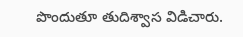పొందుతూ తుదిశ్వాస విడిచారు.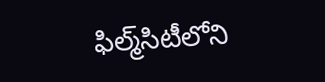ఫిల్మ్‌సిటీలోని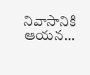నివాసానికి ఆయన…